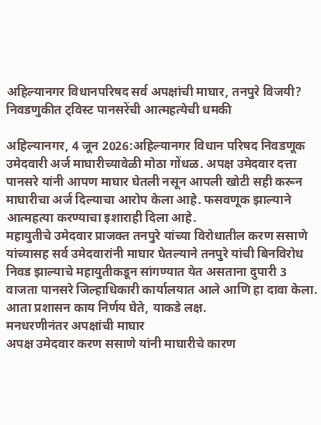अहिल्यानगर विधानपरिषद सर्व अपक्षांची माघार, तनपुरे विजयी? निवडणुकीत ट्विस्ट पानसरेंची आत्महत्येची धमकी

अहिल्यानगर, 4 जून 2026:अहिल्यानगर विधान परिषद निवडणूक उमेदवारी अर्ज माघारीच्यावेळी मोठा गोंधळ. अपक्ष उमेदवार दत्ता पानसरे यांनी आपण माघार घेतली नसून आपली खोटी सही करून माघारीचा अर्ज दिल्याचा आरोप केला आहे. फसवणूक झाल्याने आत्महत्या करण्याचा इशाराही दिला आहे.
महायुतीचे उमेदवार प्राजक्त तनपुरे यांच्या विरोधातील करण ससाणे यांच्यासह सर्व उमेदवारांनी माघार घेतल्याने तनपुरे यांची बिनविरोध निवड झाल्याचे महायुतीकडून सांगण्यात येत असताना दुपारी 3 वाजता पानसरे जिल्हाधिकारी कार्यालयात आले आणि हा दावा केला.
आता प्रशासन काय निर्णय घेते, याकडे लक्ष.
मनधरणीनंतर अपक्षांची माघार
अपक्ष उमेदवार करण ससाणे यांनी माघारीचे कारण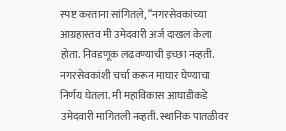स्पष्ट करताना सांगितले, “नगरसेवकांच्या आग्रहास्तव मी उमेदवारी अर्ज दाखल केला होता. निवडणूक लढवण्याची इच्छा नव्हती. नगरसेवकांशी चर्चा करून माघार घेण्याचा निर्णय घेतला. मी महाविकास आघाडीकडे उमेदवारी मागितली नव्हती. स्थानिक पातळीवर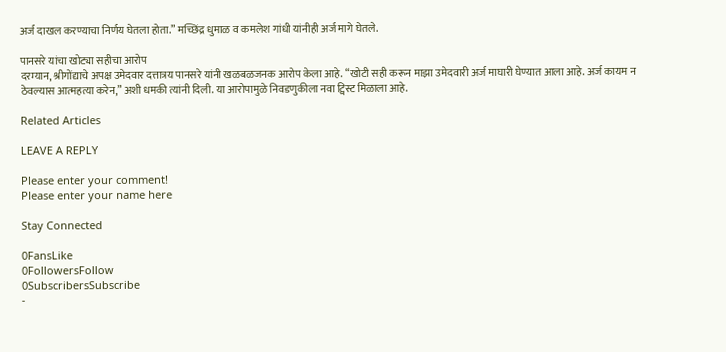अर्ज दाखल करण्याचा निर्णय घेतला होता.” मच्छिंद्र धुमाळ व कमलेश गांधी यांनीही अर्ज मागे घेतले.

पानसरे यांचा खोट्या सहीचा आरोप
दरम्यान, श्रीगोंद्याचे अपक्ष उमेदवार दत्तात्रय पानसरे यांनी खळबळजनक आरोप केला आहे. “खोटी सही करून माझा उमेदवारी अर्ज माघारी घेण्यात आला आहे. अर्ज कायम न ठेवल्यास आत्महत्या करेन,” अशी धमकी त्यांनी दिली. या आरोपामुळे निवडणुकीला नवा ट्विस्ट मिळाला आहे.

Related Articles

LEAVE A REPLY

Please enter your comment!
Please enter your name here

Stay Connected

0FansLike
0FollowersFollow
0SubscribersSubscribe
-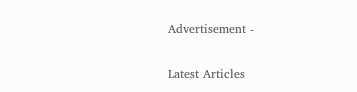Advertisement -

Latest Articles